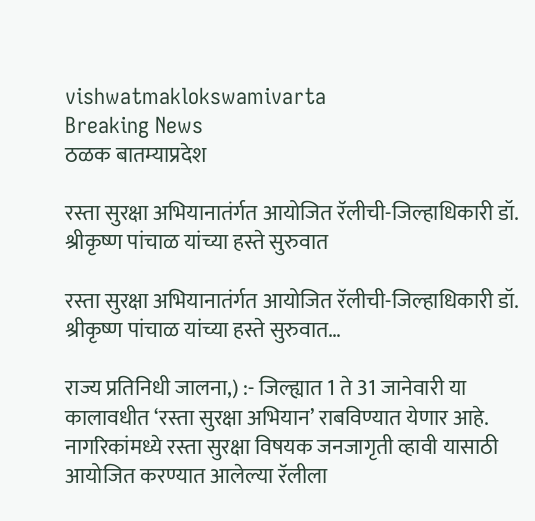vishwatmaklokswamivarta
Breaking News
ठळक बातम्याप्रदेश

रस्ता सुरक्षा अभियानातंर्गत आयोजित रॅलीची-जिल्हाधिकारी डॉ. श्रीकृष्ण पांचाळ यांच्या हस्ते सुरुवात

रस्ता सुरक्षा अभियानातंर्गत आयोजित रॅलीची-जिल्हाधिकारी डॉ. श्रीकृष्ण पांचाळ यांच्या हस्ते सुरुवात…

राज्य प्रतिनिधी जालना,) :- जिल्ह्यात 1 ते 31 जानेवारी या कालावधीत ‘रस्ता सुरक्षा अभियान’ राबविण्यात येणार आहे. नागरिकांमध्ये रस्ता सुरक्षा विषयक जनजागृती व्हावी यासाठी आयोजित करण्यात आलेल्या रॅलीला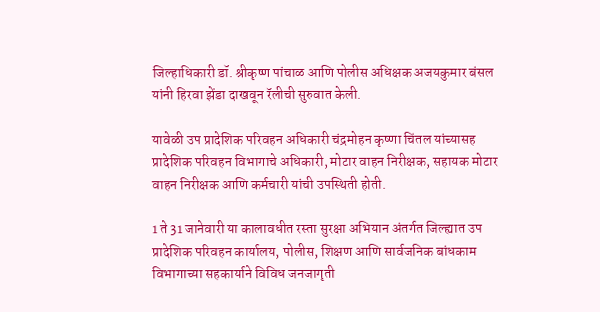जिल्हाधिकारी डॉ. श्रीकृष्ण पांचाळ आणि पोलीस अधिक्षक अजयकुमार बंसल यांनी हिरवा झेंडा दाखवून रॅलीची सुरुवात केली.

यावेळी उप प्रादेशिक परिवहन अधिकारी चंद्रमोहन कृष्णा चिंतल यांच्यासह प्रादेशिक परिवहन विभागाचे अधिकारी, मोटार वाहन निरीक्षक, सहायक मोटार वाहन निरीक्षक आणि कर्मचारी यांची उपस्थिती होती.

1 ते 31 जानेवारी या कालावधीत रस्ता सुरक्षा अभियान अंतर्गत जिल्ह्यात उप प्रादेशिक परिवहन कार्यालय, पोलीस, शिक्षण आणि सार्वजनिक बांधकाम विभागाच्या सहकार्याने विविध जनजागृती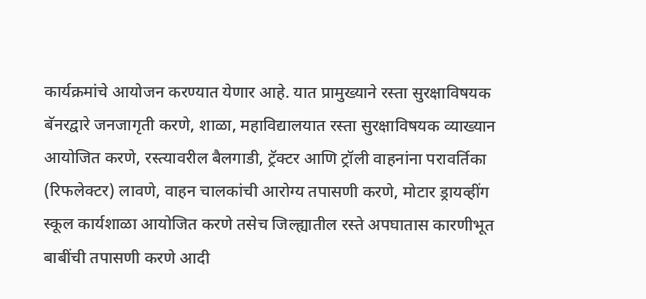कार्यक्रमांचे आयोजन करण्यात येणार आहे. यात प्रामुख्याने रस्ता सुरक्षाविषयक बॅनरद्वारे जनजागृती करणे, शाळा, महाविद्यालयात रस्ता सुरक्षाविषयक व्याख्यान आयोजित करणे, रस्त्यावरील बैलगाडी, ट्रॅक्टर आणि ट्रॉली वाहनांना परावर्तिका (रिफलेक्टर) लावणे, वाहन चालकांची आरोग्य तपासणी करणे, मोटार ड्रायव्हींग स्कूल कार्यशाळा आयोजित करणे तसेच जिल्ह्यातील रस्ते अपघातास कारणीभूत बाबींची तपासणी करणे आदी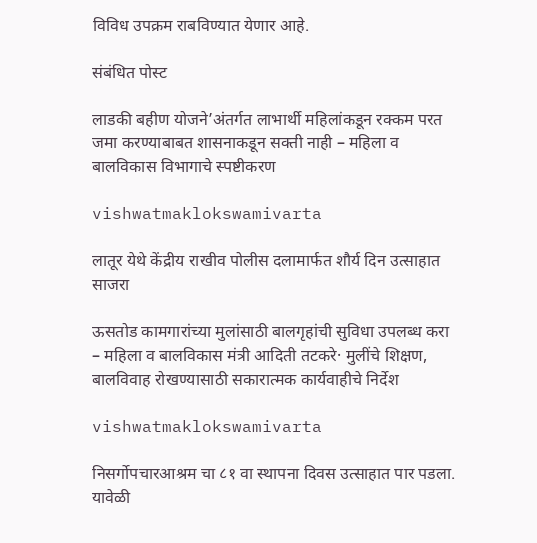विविध उपक्रम राबविण्यात येणार आहे.

संबंधित पोस्ट

लाडकी बहीण योजने’अंतर्गत लाभार्थी महिलांकडून रक्कम परत जमा करण्याबाबत शासनाकडून सक्ती नाही – महिला व बालविकास विभागाचे स्पष्टीकरण

vishwatmaklokswamivarta

लातूर येथे केंद्रीय राखीव पोलीस दलामार्फत शौर्य दिन उत्साहात साजरा

ऊसतोड कामगारांच्या मुलांसाठी बालगृहांची सुविधा उपलब्ध करा – महिला व बालविकास मंत्री आदिती तटकरे· मुलींचे शिक्षण, बालविवाह रोखण्यासाठी सकारात्मक कार्यवाहीचे निर्देश

vishwatmaklokswamivarta

निसर्गोपचारआश्रम चा ८१ वा स्थापना दिवस उत्साहात पार पडला. यावेळी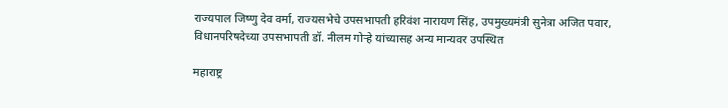राज्यपाल जिष्णु देव वर्मा, राज्यसभेचे उपसभापती हरिवंश नारायण सिंह, उपमुख्यमंत्री सुनेत्रा अजित पवार, विधानपरिषदेच्या उपसभापती डॉ. नीलम गोऱ्हे यांच्यासह अन्य मान्यवर उपस्थित

महाराष्ट्र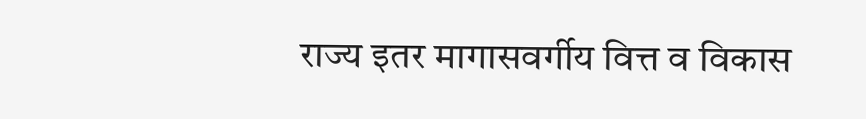राज्य इतर मागासवर्गीय वित्त व विकास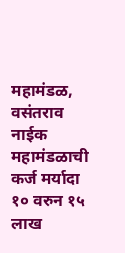महामंडळ, वसंतराव नाईक महामंडळाची कर्ज मर्यादा १० वरुन १५ लाख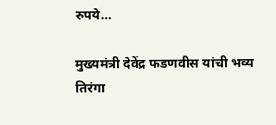रुपये…

मुख्यमंत्री देवेंद्र फडणवीस यांची भव्य तिरंगा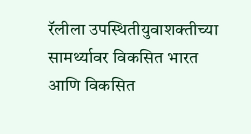रॅलीला उपस्थितीयुवाशक्तीच्या सामर्थ्यावर विकसित भारत आणि विकसित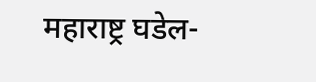महाराष्ट्र घडेल-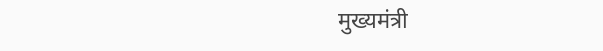मुख्यमंत्री